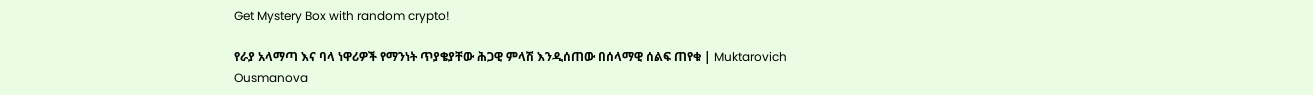Get Mystery Box with random crypto!

የራያ አላማጣ እና ባላ ነዋሪዎች የማንነት ጥያቄያቸው ሕጋዊ ምላሽ እንዲሰጠው በሰላማዊ ሰልፍ ጠየቁ | Muktarovich Ousmanova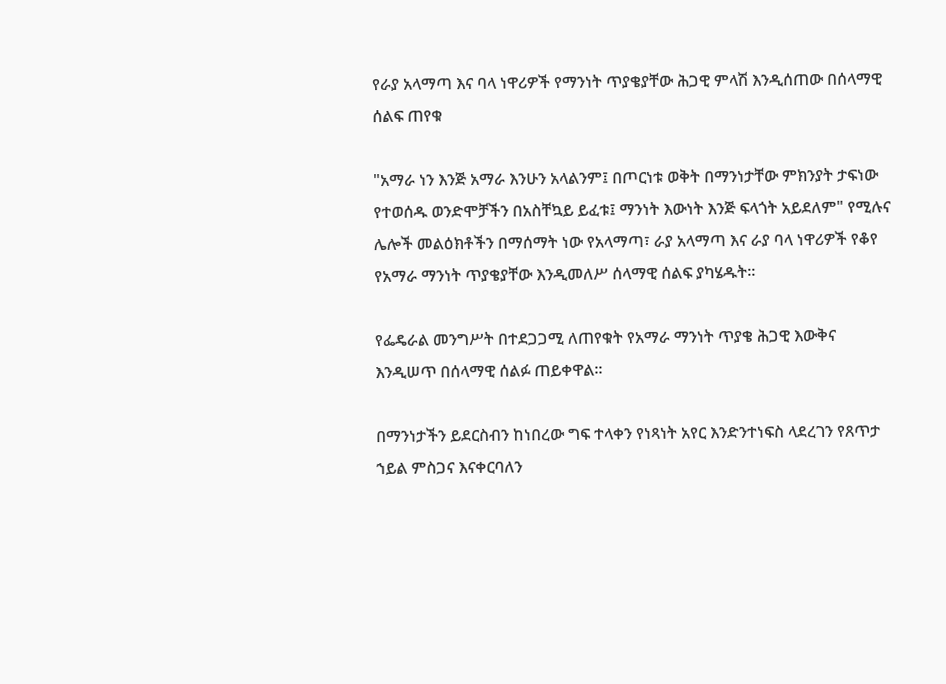የራያ አላማጣ እና ባላ ነዋሪዎች የማንነት ጥያቄያቸው ሕጋዊ ምላሽ እንዲሰጠው በሰላማዊ ሰልፍ ጠየቁ

"አማራ ነን እንጅ አማራ እንሁን አላልንም፤ በጦርነቱ ወቅት በማንነታቸው ምክንያት ታፍነው የተወሰዱ ወንድሞቻችን በአስቸኳይ ይፈቱ፤ ማንነት እውነት እንጅ ፍላጎት አይደለም" የሚሉና ሌሎች መልዕክቶችን በማሰማት ነው የአላማጣ፣ ራያ አላማጣ እና ራያ ባላ ነዋሪዎች የቆየ የአማራ ማንነት ጥያቄያቸው እንዲመለሥ ሰላማዊ ሰልፍ ያካሄዱት።

የፌዴራል መንግሥት በተደጋጋሚ ለጠየቁት የአማራ ማንነት ጥያቄ ሕጋዊ እውቅና እንዲሠጥ በሰላማዊ ሰልፉ ጠይቀዋል።

በማንነታችን ይደርስብን ከነበረው ግፍ ተላቀን የነጻነት አየር እንድንተነፍስ ላደረገን የጸጥታ ኀይል ምስጋና እናቀርባለን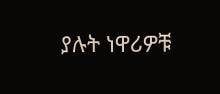ያሉት ነዋሪዎቹ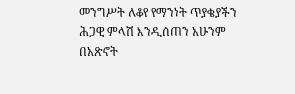መንግሥት ለቆየ የማንነት ጥያቄያችን ሕጋዊ ምላሽ እንዲሰጠን አሁንም በአጽኖት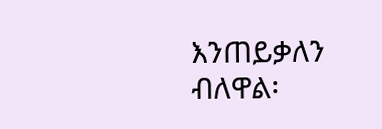እንጠይቃለን ብለዋል፡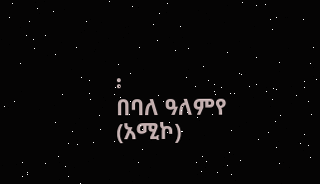፡
በባለ ዓለምየ (አሚኮ)